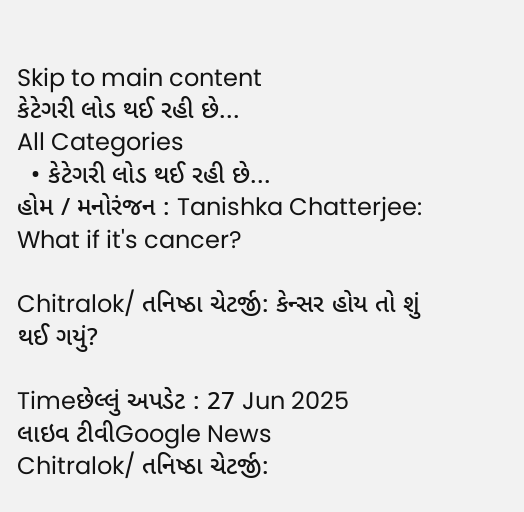Skip to main content
કેટેગરી લોડ થઈ રહી છે...
All Categories
  • કેટેગરી લોડ થઈ રહી છે...
હોમ / મનોરંજન : Tanishka Chatterjee: What if it's cancer?

Chitralok/ તનિષ્ઠા ચેટર્જી: કેન્સર હોય તો શું થઈ ગયું?

Timeછેલ્લું અપડેટ : 27 Jun 2025
લાઇવ ટીવીGoogle News
Chitralok/ તનિષ્ઠા ચેટર્જી: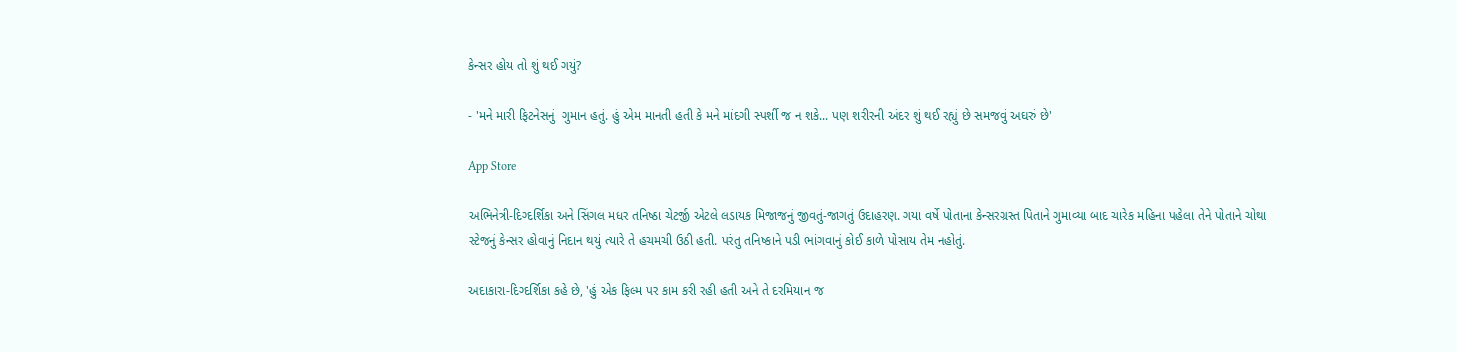કેન્સર હોય તો શું થઈ ગયું?

- 'મને મારી ફિટનેસનું  ગુમાન હતું. હું એમ માનતી હતી કે મને માંદગી સ્પર્શી જ ન શકે... પણ શરીરની અંદર શું થઈ રહ્યું છે સમજવું અઘરું છે'

App Store

અભિનેત્રી-દિગ્દર્શિકા અને સિંગલ મધર તનિષ્ઠા ચેટર્જી એટલે લડાયક મિજાજનું જીવતું-જાગતું ઉદાહરણ. ગયા વર્ષે પોતાના કેન્સરગ્રસ્ત પિતાને ગુમાવ્યા બાદ ચારેક મહિના પહેલા તેને પોતાને ચોથા સ્ટેજનું કેન્સર હોવાનું નિદાન થયું ત્યારે તે હચમચી ઉઠી હતી. પરંતુ તનિષ્કાને પડી ભાંગવાનું કોઈ કાળે પોસાય તેમ નહોતું.

અદાકારા-દિગ્દર્શિકા કહે છે, 'હું એક ફિલ્મ પર કામ કરી રહી હતી અને તે દરમિયાન જ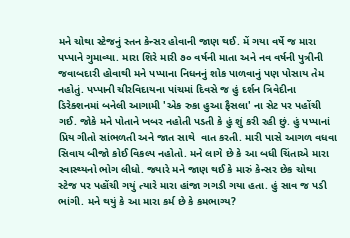મને ચોથા સ્ટેજનું સ્તન કેન્સર હોવાની જાણ થઈ. મેં ગયા વર્ષે જ મારા પપ્પાને ગુમાવ્યા. મારા શિરે મારી ૭૦ વર્ષની માતા અને નવ વર્ષની પુત્રીની જવાબદારી હોવાથી મને પપ્પાના નિધનનું શોક પાળવાનું પણ પોસાય તેમ નહોતું. પપ્પાની ચીરવિદાયના પાંચમાં દિવસે જ હું દર્શન ત્રિવેદીના ડિરેક્શનમાં બનેલી આગામી 'એક રુકા હુઆ ફૈસલા' ના સેટ પર પહોંચી ગઈ. જોકે મને પોતાને ખબર નહોતી પડતી કે હું શું કરી રહી છું. હું પપ્પાનાં પ્રિય ગીતો સાંભળતી અને જાત સાથે  વાત કરતી. મારી પાસે આગળ વધવા સિવાય બીજો કોઈ વિકલ્પ નહોતો. મને લાગે છે કે આ બધી ચિંતાએ મારા સ્વાસ્થ્યનો ભોગ લીધો. જ્યારે મને જાણ થઈ કે મારું કેન્સર છેક ચોથા સ્ટેજ પર પહોંચી ગયું ત્યારે મારા હાંજા ગગડી ગયા હતા. હું સાવ જ પડી ભાંગી. મને થયું કે આ મારા કર્મ છે કે કમભાગ્ય?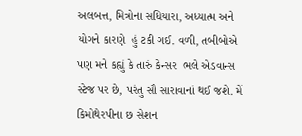અલબત્ત, મિત્રોના સધિયારા, અધ્યાત્મ અને યોગને કારણે  હું ટકી ગઈ. વળી, તબીબોએ પણ મને કહ્યું કે તારું કેન્સર  ભલે એડવાન્સ સ્ટેજ પર છે, પરંતુ સૌ સારાવાનાં થઈ જશે. મેં કિમોથેરપીના છ સેશન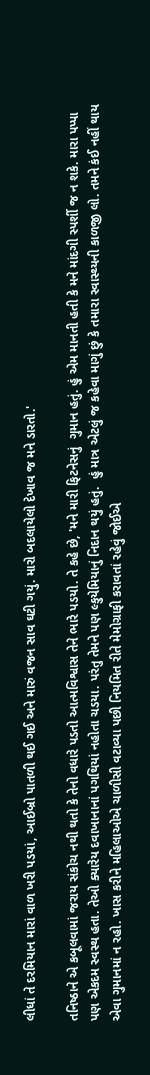લીધાં તે દરમિયાન મારાં વાળ ખરી પડયાં, આઈબ્રો પાતળી થઈ ગઈ અને મારું વજન સાવ ઘટી ગયું. મારો બદલાયેલો દેખાવ જ મને ડારતો.'

તનિષ્ઠાને એ કબૂલવામાં જરાય સંકોચ નથી થતો કે તેનો વધારે પડતો આત્મવિશ્વાસ તેને ભારે પડયો. તે કહે છે, 'મને મારી ફિટનેસનું  ગુમાન હતું. હું એમ માનતી હતી કે મને માંદગી સ્પર્શી જ ન શકે. મારા પપ્પા પણ એકદમ સ્વસ્થ હતા. તેઓ ક્યારેય દવાખાનાનાં પગથિયાં નહોતા ચડયા. પરંતુ તેમને પણ લ્કુયેમિયાનું નિદાન થયું હતું.  હું માત્ર એટલું જ કહેવા માગું છું કે તમારા સ્વાસ્થ્યની કાળજી લો. તમને કંઈ નહીં થાય એવા ગુમાનમાં ન રહો. ખાસ કરીને મહિલાઓએ ચાળીસી વટાવ્યા પછી નિયમિત રીતે મેમોગ્રાફી કરાવતાં રહેવું જોઈએ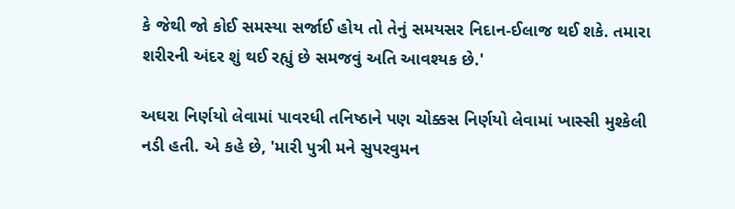કે જેથી જો કોઈ સમસ્યા સર્જાઈ હોય તો તેનું સમયસર નિદાન-ઈલાજ થઈ શકે. તમારા શરીરની અંદર શું થઈ રહ્યું છે સમજવું અતિ આવશ્યક છે.'

અઘરા નિર્ણયો લેવામાં પાવરધી તનિષ્ઠાને પણ ચોક્કસ નિર્ણયો લેવામાં ખાસ્સી મુશ્કેલી નડી હતી. એ કહે છે, 'મારી પુત્રી મને સુપરવુમન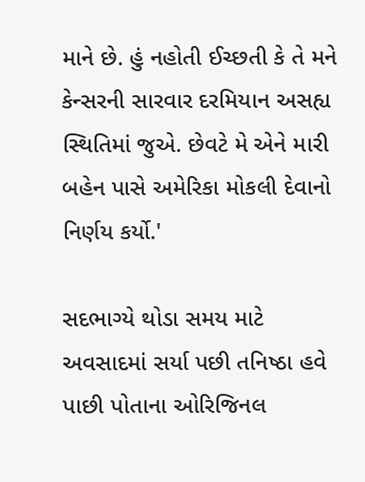માને છે. હું નહોતી ઈચ્છતી કે તે મને કેન્સરની સારવાર દરમિયાન અસહ્ય સ્થિતિમાં જુએ. છેવટે મે એને મારી બહેન પાસે અમેરિકા મોકલી દેવાનો નિર્ણય કર્યો.'

સદભાગ્યે થોડા સમય માટે અવસાદમાં સર્યા પછી તનિષ્ઠા હવે પાછી પોતાના ઓરિજિનલ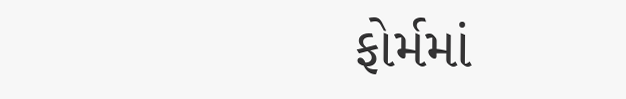ફોર્મમાં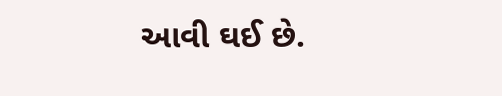આવી ઘઈ છે.